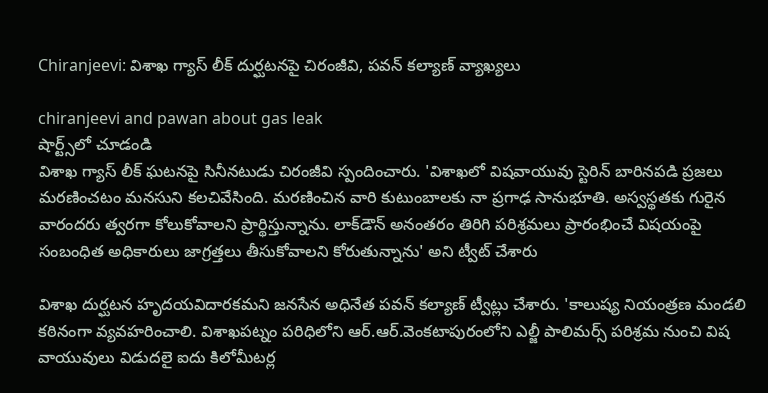Chiranjeevi: విశాఖ గ్యాస్‌ లీక్ దుర్ఘటనపై చిరంజీవి, పవన్ కల్యాణ్ వ్యాఖ్యలు

chiranjeevi and pawan about gas leak
షార్ట్స్‌లో చూడండి
విశాఖ గ్యాస్‌ లీక్‌ ఘటనపై సినీనటుడు చిరంజీవి స్పందించారు. 'విశాఖలో విషవాయువు స్టెరిన్ బారినపడి ప్రజలు మరణించటం మనసుని కలచివేసింది. మరణించిన వారి కుటుంబాలకు నా ప్రగాఢ సానుభూతి. అస్వస్థతకు గురైన  వారందరు త్వరగా కోలుకోవాలని ప్రార్థిస్తున్నాను. లాక్‌డౌన్‌ అనంతరం తిరిగి పరిశ్రమలు ప్రారంభించే విషయంపై  సంబంధిత అధికారులు జాగ్రత్తలు తీసుకోవాలని కోరుతున్నాను' అని ట్వీట్ చేశారు

విశాఖ దుర్ఘటన హృదయవిదారకమని జనసేన అధినేత పవన్ కల్యాణ్ ట్వీట్లు చేశారు. 'కాలుష్య నియంత్రణ మండలి కఠినంగా వ్యవహరించాలి. విశాఖపట్నం పరిధిలోని ఆర్.ఆర్.వెంకటాపురంలోని ఎల్జీ పాలిమర్స్ పరిశ్రమ నుంచి విష వాయువులు విడుదలై ఐదు కిలోమీటర్ల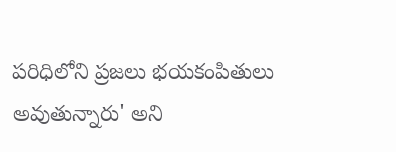పరిధిలోని ప్రజలు భయకంపితులు అవుతున్నారు' అని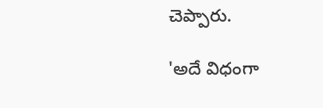చెప్పారు.

'అదే విధంగా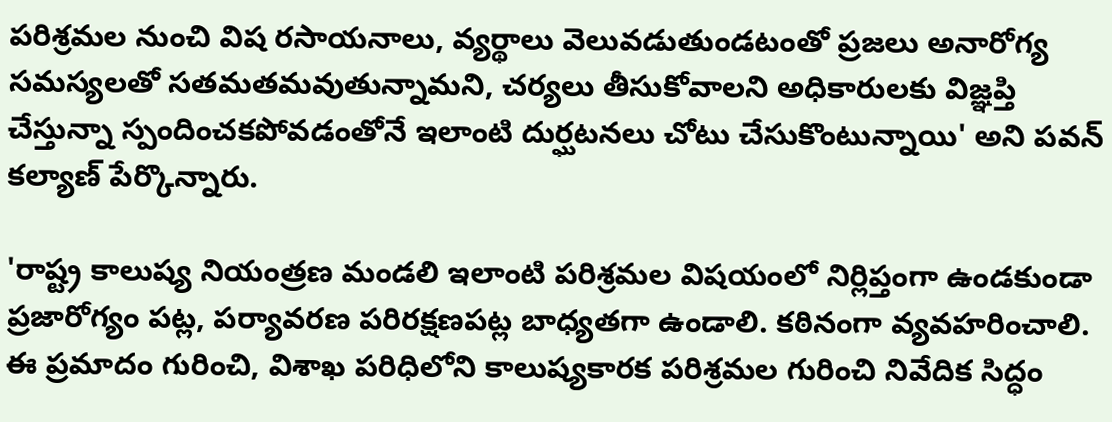పరిశ్రమల నుంచి విష రసాయనాలు, వ్యర్థాలు వెలువడుతుండటంతో ప్రజలు అనారోగ్య సమస్యలతో సతమతమవుతున్నామని, చర్యలు తీసుకోవాలని అధికారులకు విజ్ఞప్తి చేస్తున్నా స్పందించకపోవడంతోనే ఇలాంటి దుర్ఘటనలు చోటు చేసుకొంటున్నాయి' అని పవన్ కల్యాణ్ పేర్కొన్నారు.

'రాష్ట్ర కాలుష్య నియంత్రణ మండలి ఇలాంటి పరిశ్రమల విషయంలో నిర్లిప్తంగా ఉండకుండా ప్రజారోగ్యం పట్ల, పర్యావరణ పరిరక్షణపట్ల బాధ్యతగా ఉండాలి. కఠినంగా వ్యవహరించాలి. ఈ ప్రమాదం గురించి, విశాఖ పరిధిలోని కాలుష్యకారక పరిశ్రమల గురించి నివేదిక సిద్ధం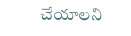చేయాలని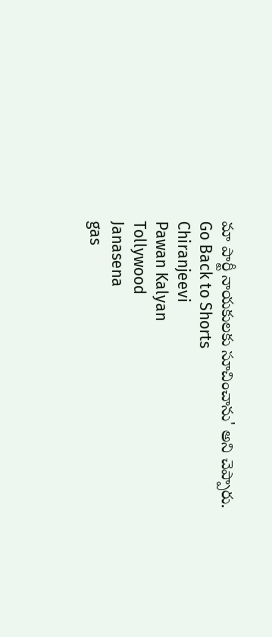మా పార్టీ నాయకులకు సూచించాను' అని చెప్పారు.
Go Back to Shorts
Chiranjeevi
Pawan Kalyan
Tollywood
Janasena
gas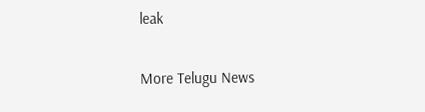leak

More Telugu News